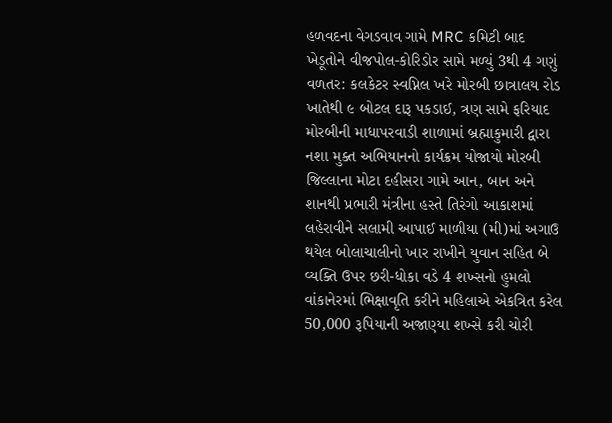હળવદના વેગડવાવ ગામે MRC કમિટી બાદ ખેડૂતોને વીજપોલ-કોરિડોર સામે મળ્યું 3થી 4 ગણું વળતર: કલકેટર સ્વપ્નિલ ખરે મોરબી છાત્રાલય રોડ ખાતેથી ૯ બોટલ દારૂ પકડાઈ, ત્રણ સામે ફરિયાદ મોરબીની માધાપરવાડી શાળામાં બ્રહ્માકુમારી દ્વારા નશા મુક્ત અભિયાનનો કાર્યક્રમ યોજાયો મોરબી જિલ્લાના મોટા દહીસરા ગામે આન, બાન અને શાનથી પ્રભારી મંત્રીના હસ્તે તિરંગો આકાશમાં લહેરાવીને સલામી આપાઈ માળીયા (મી)માં અગાઉ થયેલ બોલાચાલીનો ખાર રાખીને યુવાન સહિત બે વ્યક્તિ ઉપર છરી-ધોકા વડે 4 શખ્સનો હુમલો વાંકાનેરમાં ભિક્ષાવૃતિ કરીને મહિલાએ એકત્રિત કરેલ 50,000 રૂપિયાની અજાણ્યા શખ્સે કરી ચોરી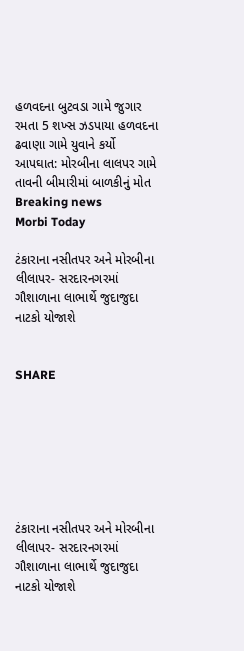હળવદના બુટવડા ગામે જુગાર રમતા 5 શખ્સ ઝડપાયા હળવદના ઢવાણા ગામે યુવાને કર્યો આપઘાત: મોરબીના લાલપર ગામે તાવની બીમારીમાં બાળકીનું મોત
Breaking news
Morbi Today

ટંકારાના નસીતપર અને મોરબીના લીલાપર- સરદારનગરમાં ગૌશાળાના લાભાર્થે જુદાજુદા નાટકો યોજાશે


SHARE







ટંકારાના નસીતપર અને મોરબીના લીલાપર- સરદારનગરમાં ગૌશાળાના લાભાર્થે જુદાજુદા નાટકો યોજાશે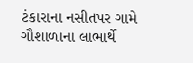ટંકારાના નસીતપર ગામે ગૌશાળાના લાભાર્થે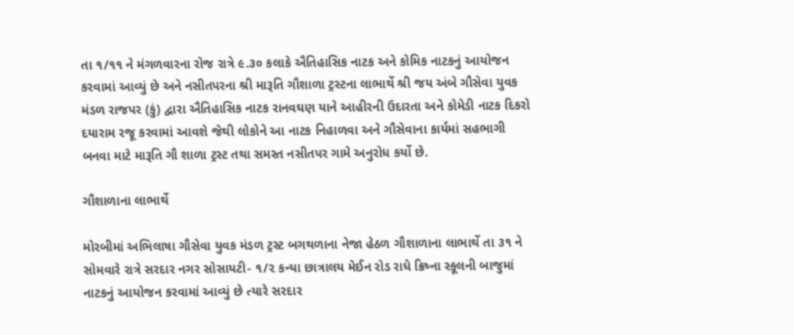તા ૧/૧૧ ને મંગળવારના રોજ રાત્રે ૯.૩૦ કલાકે ઐતિહાસિક નાટક અને કોમિક નાટકનું આયોજન કરવામાં આવ્યું છે અને નસીતપરના શ્રી મારૂતિ ગૌશાળા ટ્રસ્ટના લાભાર્થે શ્રી જય અંબે ગૌસેવા યુવક મંડળ રાજપર (કું) દ્વારા ઐતિહાસિક નાટક રાનવઘણ યાને આહીરની ઉદારતા અને કોમેડી નાટક દિકરો દયારામ રજૂ કરવામાં આવશે જેથી લોકોને આ નાટક નિહાળવા અને ગૌસેવાના કાર્યમાં સહભાગી બનવા માટે મારૂતિ ગૌ શાળા ટ્રસ્ટ તથા સમસ્ત નસીતપર ગામે અનુરોધ કર્યો છે.

ગૌશાળાના લાભાર્થે

મોરબીમાં અભિલાષા ગૌસેવા યુવક મંડળ ટ્રસ્ટ બગથળાના નેજા હેઠળ ગૌશાળાના લાભાર્થે તા ૩૧ ને સોમવારે રાત્રે સરદાર નગર સોસાયટી- ૧/૨ કન્યા છાત્રાલય મેઈન રોડ રાધે ક્રિષ્ના સ્કૂલની બાજુમાં નાટકનું આયોજન કરવામાં આવ્યું છે ત્યારે સરદાર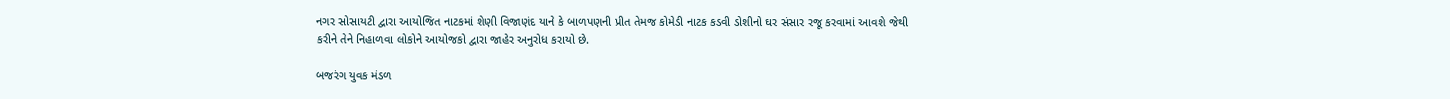નગર સોસાયટી દ્વારા આયોજિત નાટકમાં શેણી વિજાણંદ યાને કે બાળપણની પ્રીત તેમજ કોમેડી નાટક કડવી ડોશીનો ઘર સંસાર રજૂ કરવામાં આવશે જેથી કરીને તેને નિહાળવા લોકોને આયોજકો દ્વારા જાહેર અનુરોધ કરાયો છે.

બજરંગ યુવક મંડળ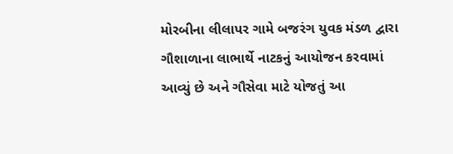મોરબીના લીલાપર ગામે બજરંગ યુવક મંડળ દ્વારા ગૌશાળાના લાભાર્થે નાટકનું આયોજન કરવામાં આવ્યું છે અને ગૌસેવા માટે યોજતું આ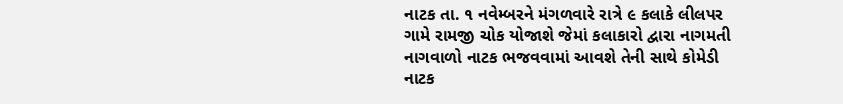નાટક તા. ૧ નવેમ્બરને મંગળવારે રાત્રે ૯ કલાકે લીલપર ગામે રામજી ચોક યોજાશે જેમાં કલાકારો દ્વારા નાગમતી નાગવાળો નાટક ભજવવામાં આવશે તેની સાથે કોમેડી નાટક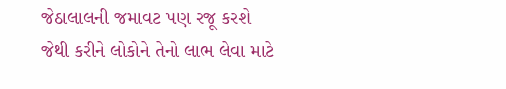જેઠાલાલની જમાવટ પણ રજૂ કરશે જેથી કરીને લોકોને તેનો લાભ લેવા માટે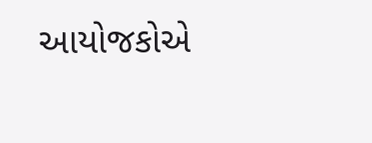આયોજકોએ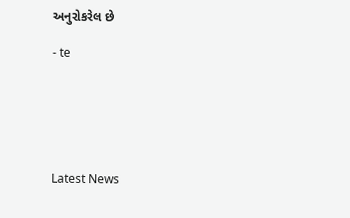અનુરોકરેલ છે

- te






Latest News